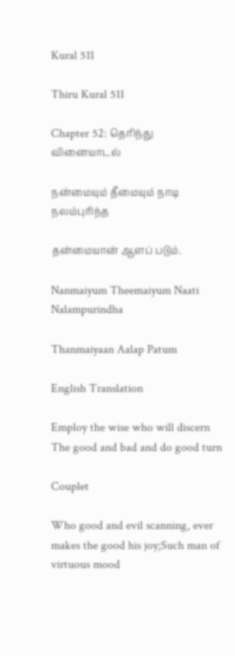Kural 511

Thiru Kural 511

Chapter 52: தெரிந்து வினையாடல்

நன்மையும் தீமையும் நாடி நலம்புரிந்த

தன்மையான் ஆளப் படும்.

Nanmaiyum Theemaiyum Naati Nalampurindha

Thanmaiyaan Aalap Patum

English Translation

Employ the wise who will discern The good and bad and do good turn

Couplet

Who good and evil scanning, ever makes the good his joy;Such man of virtuous mood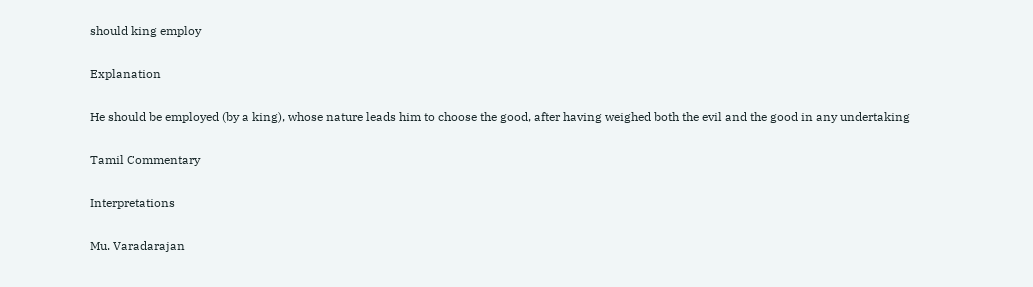should king employ

Explanation

He should be employed (by a king), whose nature leads him to choose the good, after having weighed both the evil and the good in any undertaking

Tamil Commentary

Interpretations

Mu. Varadarajan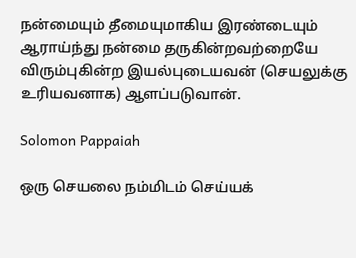நன்மையும் தீமையுமாகிய இரண்டையும் ஆராய்ந்து நன்மை தருகின்றவற்றையே விரும்புகின்ற இயல்புடையவன் (செயலுக்கு உரியவனாக) ஆளப்படுவான்.

Solomon Pappaiah

ஒரு செயலை நம்மிடம் செய்யக்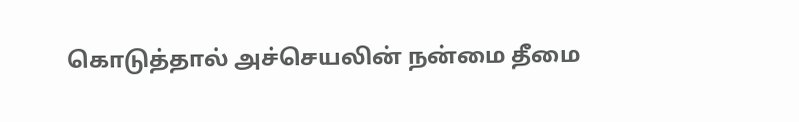கொடுத்தால் அச்செயலின் நன்மை தீமை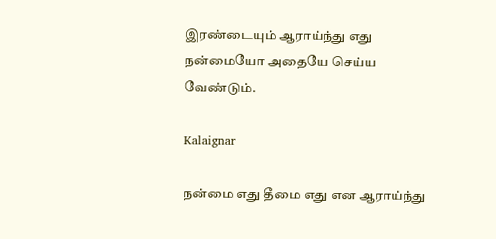இரண்டையும் ஆராய்ந்து எது நன்மையோ அதையே செய்ய வேண்டும்.

Kalaignar

நன்மை எது தீமை எது என ஆராய்ந்து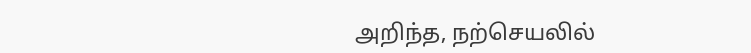அறிந்த, நற்செயலில்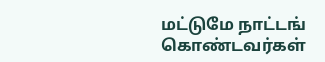மட்டுமே நாட்டங் கொண்டவர்கள்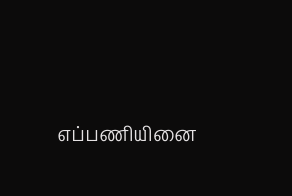எப்பணியினை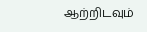ஆற்றிடவும்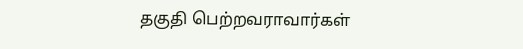தகுதி பெற்றவராவார்கள்